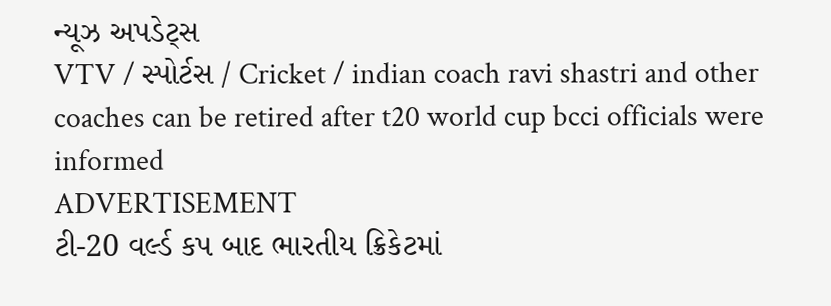ન્યૂઝ અપડેટ્સ
VTV / સ્પોર્ટસ / Cricket / indian coach ravi shastri and other coaches can be retired after t20 world cup bcci officials were informed
ADVERTISEMENT
ટી-20 વર્લ્ડ કપ બાદ ભારતીય ક્રિકેટમાં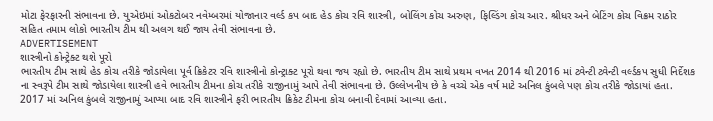મોટા ફેરફારની સંભાવના છે. યુએઇમાં ઓકટોબર નવેમ્બરમાં યોજાનાર વર્લ્ડ કપ બાદ હેડ કોચ રવિ શાસ્ત્રી, બોલિંગ કોચ અરુણ, ફિલ્ડિંગ કોચ આર. શ્રીધર અને બેટિંગ કોચ વિક્રમ રાઠોર સહિત તમામ લોકો ભારતીય ટીમ થી અલગ થઈ જાય તેવી સંભાવના છે.
ADVERTISEMENT
શાસ્ત્રીનો કોન્ટ્રેક્ટ થશે પૂરો
ભારતીય ટીમ સાથે હેડ કોચ તરીકે જોડાયેલા પૂર્વ ક્રિકેટર રવિ શાસ્ત્રીનો કોન્ટ્રાક્ટ પૂરો થવા જય રહ્યો છે. ભારતીય ટીમ સાથે પ્રથમ વખત 2014 થી 2016 માં ટ્વેન્ટી ટ્વેન્ટી વર્લ્ડકપ સુધી નિર્દેશક ના સ્વરૂપે ટીમ સાથે જોડાયેલા શાસ્ત્રી હવે ભારતીય ટીમના કોચ તરીકે રાજીનામું આપે તેવી સંભાવના છે. ઉલ્લેખનીય છે કે વચ્ચે એક વર્ષ માટે અનિલ કુંબલે પણ કોચ તરીકે જોડાયાં હતા. 2017 માં અનિલ કુંબલે રાજીનામું આપ્યા બાદ રવિ શાસ્ત્રીને ફરી ભારતીય ક્રિકેટ ટીમના કોચ બનાવી દેવામાં આવ્યા હતા.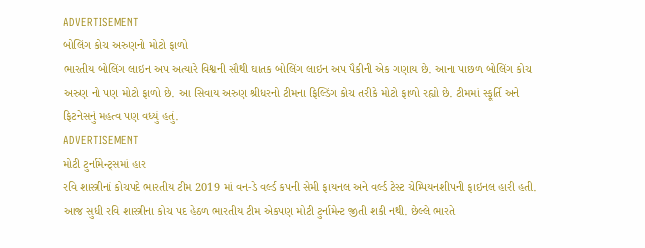ADVERTISEMENT
બોલિંગ કોચ અરુણનો મોટો ફાળો
ભારતીય બોલિંગ લાઇન અપ અત્યારે વિશ્વની સૌથી ઘાતક બોલિંગ લાઇન અપ પૈકીની એક ગણાય છે. આના પાછળ બોલિંગ કોચ અરુણ નો પણ મોટો ફાળો છે. આ સિવાય અરુણ શ્રીધરનો ટીમના ફિલ્ડિંગ કોચ તરીકે મોટો ફાળો રહ્યો છે. ટીમમાં સ્ફૂર્તિ અને ફિટનેસનું મહત્વ પણ વધ્યું હતું.
ADVERTISEMENT
મોટી ટુર્નામેન્ટ્સમાં હાર
રવિ શાસ્ત્રીનાં કોચપદે ભારતીય ટીમ 2019 માં વન-ડે વર્લ્ડ કપની સેમી ફાયનલ અને વર્લ્ડ ટેસ્ટ ચેમ્પિયનશીપની ફાઇનલ હારી હતી. આજ સુધી રવિ શાસ્ત્રીના કોચ પદ હેઠળ ભારતીય ટીમ એકપણ મોટી ટુર્નામેન્ટ જીતી શકી નથી. છેલ્લે ભારતે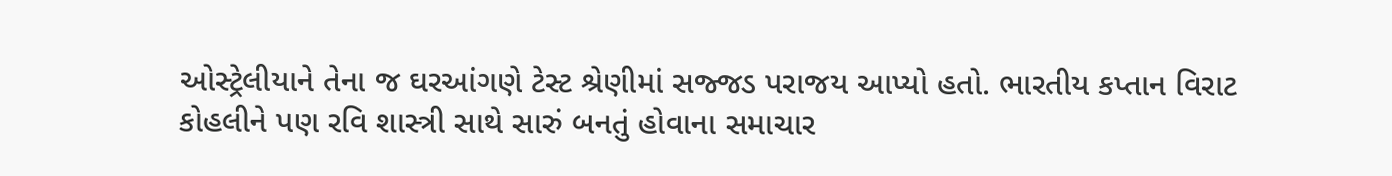ઓસ્ટ્રેલીયાને તેના જ ઘરઆંગણે ટેસ્ટ શ્રેણીમાં સજ્જડ પરાજય આપ્યો હતો. ભારતીય કપ્તાન વિરાટ કોહલીને પણ રવિ શાસ્ત્રી સાથે સારું બનતું હોવાના સમાચાર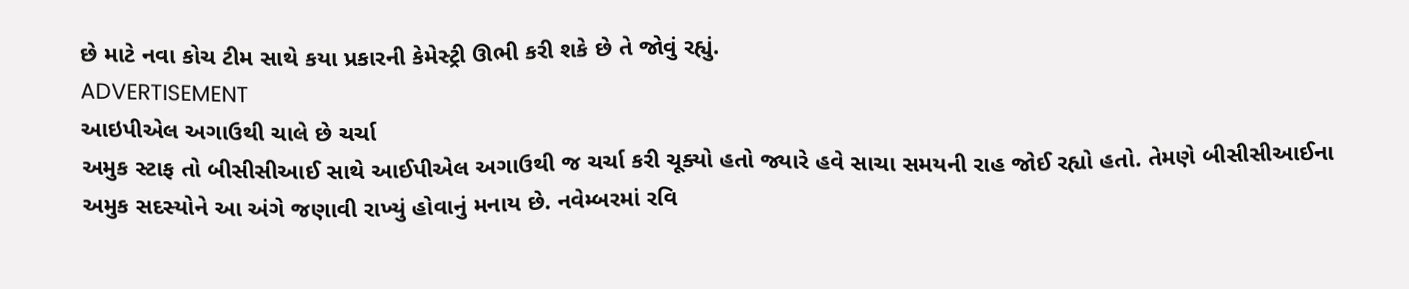છે માટે નવા કોચ ટીમ સાથે કયા પ્રકારની કેમેસ્ટ્રી ઊભી કરી શકે છે તે જોવું રહ્યું.
ADVERTISEMENT
આઇપીએલ અગાઉથી ચાલે છે ચર્ચા
અમુક સ્ટાફ તો બીસીસીઆઈ સાથે આઈપીએલ અગાઉથી જ ચર્ચા કરી ચૂક્યો હતો જ્યારે હવે સાચા સમયની રાહ જોઈ રહ્યો હતો. તેમણે બીસીસીઆઈના અમુક સદસ્યોને આ અંગે જણાવી રાખ્યું હોવાનું મનાય છે. નવેમ્બરમાં રવિ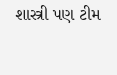શાસ્ત્રી પણ ટીમ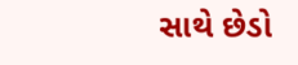સાથે છેડો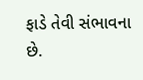ફાડે તેવી સંભાવના છે.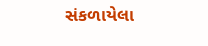સંકળાયેલા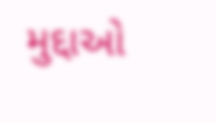મુદ્દાઓ